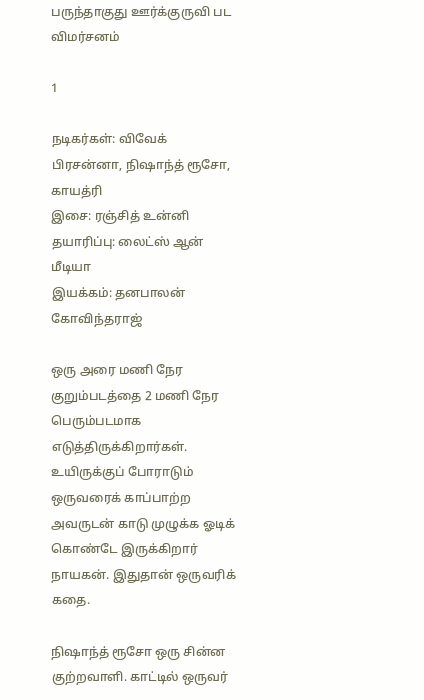பருந்தாகுது ஊர்க்குருவி பட விமர்சனம்

1

நடிகர்கள்: விவேக் பிரசன்னா, நிஷாந்த் ரூசோ, காயத்ரி
இசை: ரஞ்சித் உன்னி
தயாரிப்பு: லைட்ஸ் ஆன் மீடியா
இயக்கம்: தனபாலன் கோவிந்தராஜ்

ஒரு அரை மணி நேர குறும்படத்தை 2 மணி நேர பெரும்படமாக எடுத்திருக்கிறார்கள். உயிருக்குப் போராடும் ஒருவரைக் காப்பாற்ற அவருடன் காடு முழுக்க ஓடிக் கொண்டே இருக்கிறார் நாயகன். இதுதான் ஒருவரிக் கதை.

நிஷாந்த் ரூசோ ஒரு சின்ன குற்றவாளி. காட்டில் ஒருவர்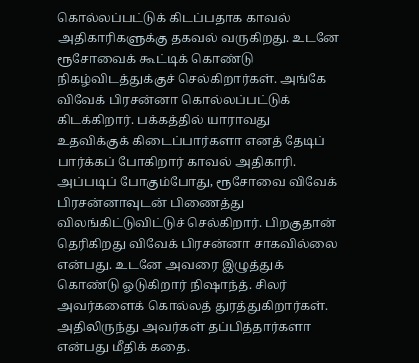கொல்லப்பட்டுக் கிடப்பதாக காவல் அதிகாரிகளுக்கு தகவல் வருகிறது. உடனே ரூசோவைக் கூட்டிக் கொண்டு நிகழ்விடத்துக்குச் செல்கிறார்கள். அங்கே விவேக் பிரசன்னா கொல்லப்பட்டுக் கிடக்கிறார். பக்கத்தில் யாராவது உதவிக்குக் கிடைப்பார்களா எனத் தேடிப் பார்க்கப் போகிறார் காவல் அதிகாரி. அப்படிப் போகும்போது, ரூசோவை விவேக் பிரசன்னாவுடன் பிணைத்து விலங்கிட்டுவிட்டுச் செல்கிறார். பிறகுதான் தெரிகிறது விவேக் பிரசன்னா சாகவில்லை என்பது. உடனே அவரை இழுத்துக் கொண்டு ஓடுகிறார் நிஷாந்த். சிலர் அவர்களைக் கொல்லத் துரத்துகிறார்கள். அதிலிருந்து அவர்கள் தப்பித்தார்களா என்பது மீதிக் கதை.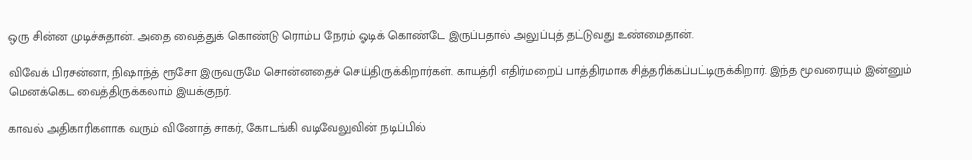ஒரு சின்ன முடிச்சுதான். அதை வைத்துக் கொண்டு ரொம்ப நேரம் ஓடிக் கொண்டே இருப்பதால் அலுப்புத் தட்டுவது உண்மைதான்.

விவேக் பிரசன்னா, நிஷாந்த் ரூசோ இருவருமே சொன்னதைச் செய்திருக்கிறார்கள். காயத்ரி எதிர்மறைப் பாத்திரமாக சித்தரிக்கப்பட்டிருக்கிறார். இந்த மூவரையும் இன்னும் மெனக்கெட வைத்திருக்கலாம் இயக்குநர்.

காவல் அதிகாரிகளாக வரும் வினோத் சாகர், கோடங்கி வடிவேலுவின் நடிப்பில்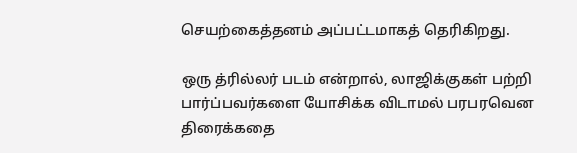செயற்கைத்தனம் அப்பட்டமாகத் தெரிகிறது.

ஒரு த்ரில்லர் படம் என்றால், லாஜிக்குகள் பற்றி பார்ப்பவர்களை யோசிக்க விடாமல் பரபரவென திரைக்கதை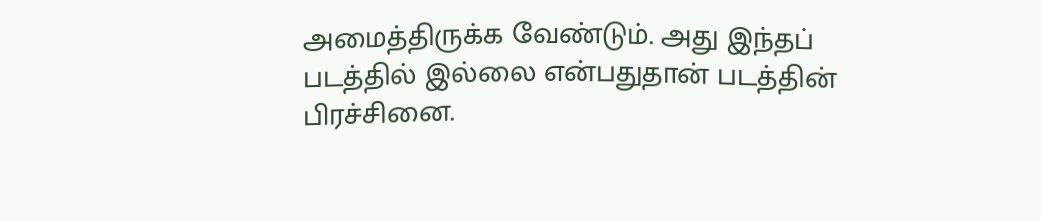அமைத்திருக்க வேண்டும். அது இந்தப் படத்தில் இல்லை என்பதுதான் படத்தின் பிரச்சினை.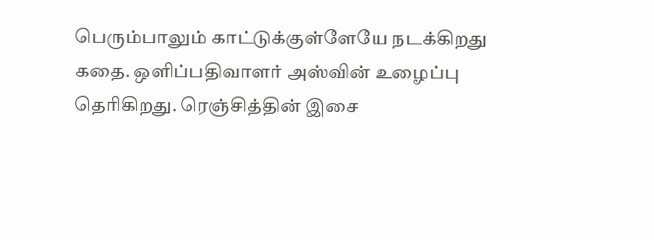பெரும்பாலும் காட்டுக்குள்ளேயே நடக்கிறது கதை. ஒளிப்பதிவாளர் அஸ்வின் உழைப்பு தெரிகிறது. ரெஞ்சித்தின் இசை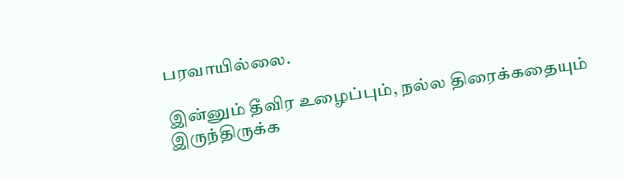பரவாயில்லை.

இன்னும் தீவிர உழைப்பும், நல்ல திரைக்கதையும் இருந்திருக்க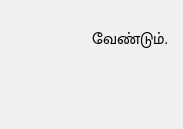வேண்டும்.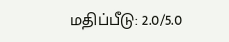மதிப்பீடு: 2.0/5.0